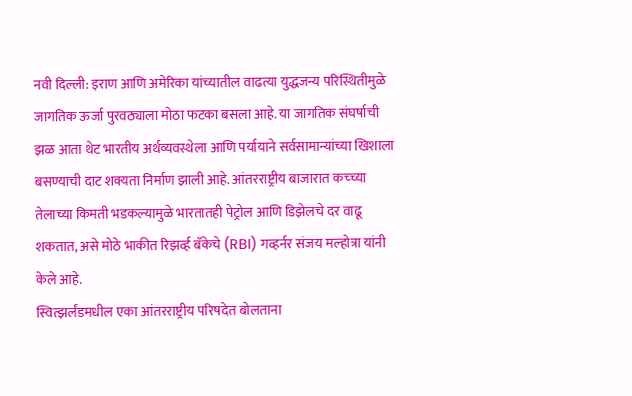नवी दिल्ली: इराण आणि अमेरिका यांच्यातील वाढत्या युद्धजन्य परिस्थितीमुळे जागतिक ऊर्जा पुरवठ्याला मोठा फटका बसला आहे. या जागतिक संघर्षाची झळ आता थेट भारतीय अर्थव्यवस्थेला आणि पर्यायाने सर्वसामान्यांच्या खिशाला बसण्याची दाट शक्यता निर्माण झाली आहे. आंतरराष्ट्रीय बाजारात कच्च्या तेलाच्या किमती भडकल्यामुळे भारतातही पेट्रोल आणि डिझेलचे दर वाढू शकतात, असे मोठे भाकीत रिझर्व्ह बँकेचे (RBI) गव्हर्नर संजय मल्होत्रा यांनी केले आहे.
स्वित्झर्लंडमधील एका आंतरराष्ट्रीय परिषदेत बोलताना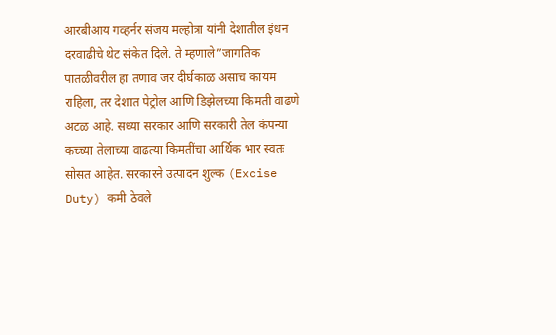आरबीआय गव्हर्नर संजय मल्होत्रा यांनी देशातील इंधन दरवाढीचे थेट संकेत दिले. ते म्हणाले”जागतिक पातळीवरील हा तणाव जर दीर्घकाळ असाच कायम राहिला, तर देशात पेट्रोल आणि डिझेलच्या किमती वाढणे अटळ आहे. सध्या सरकार आणि सरकारी तेल कंपन्या कच्च्या तेलाच्या वाढत्या किमतींचा आर्थिक भार स्वतः सोसत आहेत. सरकारने उत्पादन शुल्क (Excise Duty) कमी ठेवले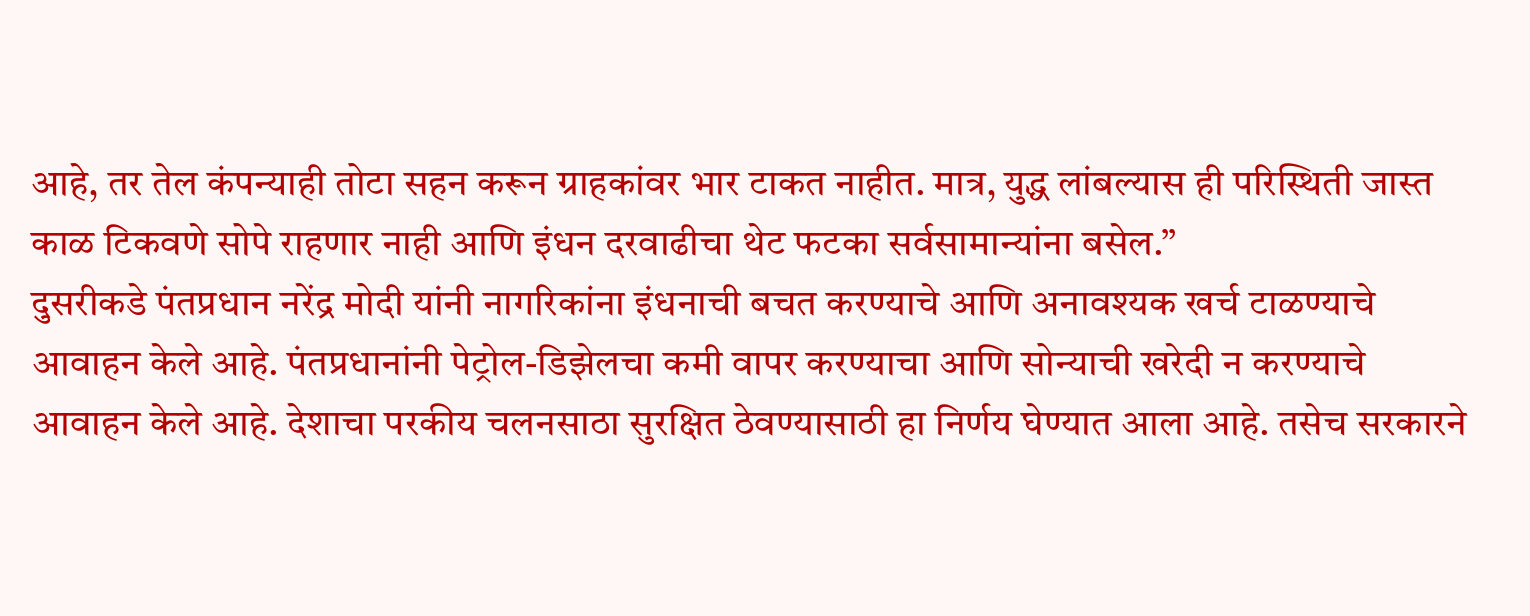आहे, तर तेल कंपन्याही तोटा सहन करून ग्राहकांवर भार टाकत नाहीत. मात्र, युद्ध लांबल्यास ही परिस्थिती जास्त काळ टिकवणे सोपे राहणार नाही आणि इंधन दरवाढीचा थेट फटका सर्वसामान्यांना बसेल.”
दुसरीकडे पंतप्रधान नरेंद्र मोदी यांनी नागरिकांना इंधनाची बचत करण्याचे आणि अनावश्यक खर्च टाळण्याचे आवाहन केले आहे. पंतप्रधानांनी पेट्रोल-डिझेलचा कमी वापर करण्याचा आणि सोन्याची खरेदी न करण्याचे आवाहन केले आहे. देशाचा परकीय चलनसाठा सुरक्षित ठेवण्यासाठी हा निर्णय घेण्यात आला आहे. तसेच सरकारने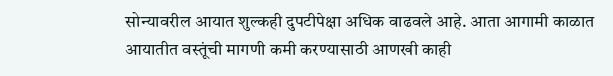सोन्यावरील आयात शुल्कही दुपटीपेक्षा अधिक वाढवले आहे. आता आगामी काळात आयातीत वस्तूंची मागणी कमी करण्यासाठी आणखी काही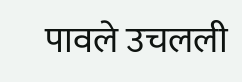पावले उचलली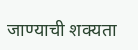जाण्याची शक्यता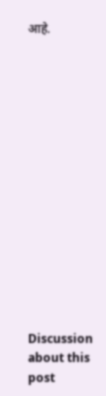आहे.















Discussion about this post